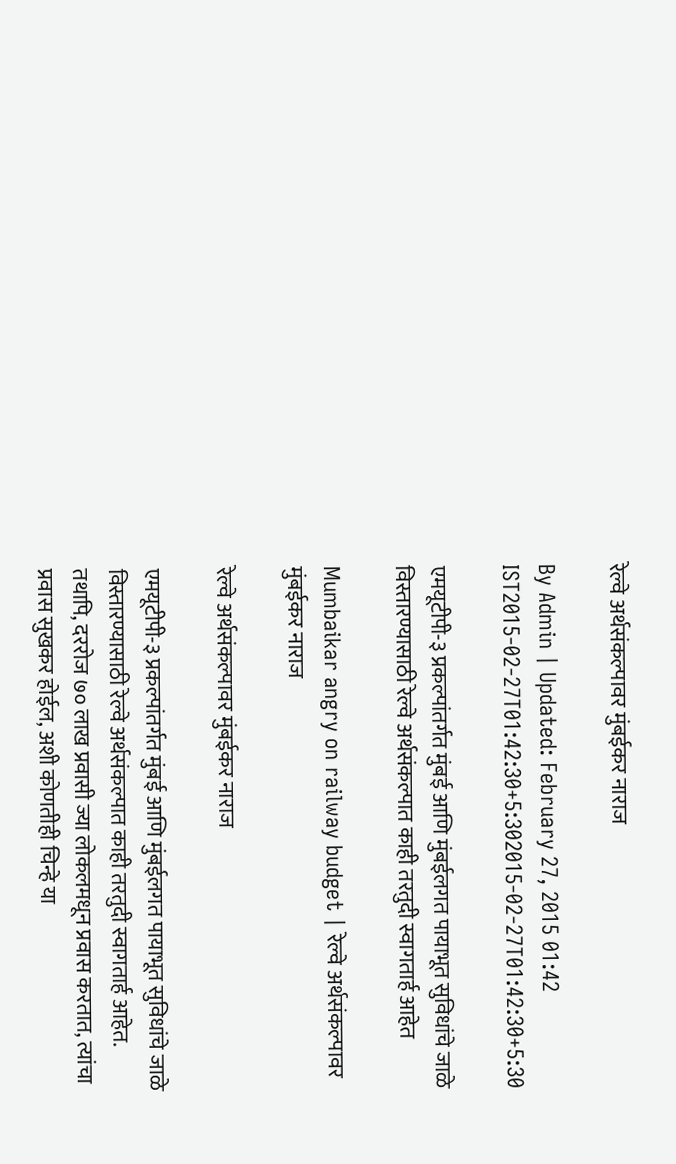रेल्वे अर्थसंकल्पावर मुंबईकर नाराज

By Admin | Updated: February 27, 2015 01:42 IST2015-02-27T01:42:30+5:302015-02-27T01:42:30+5:30

एमयूटीपी-३ प्रकल्पांतर्गत मुंबई आणि मुंबईलगत पायाभूत सुविधांचे जाळे विस्तारण्यासाठी रेल्वे अर्थसंकल्पात काही तरतुदी स्वागतार्ह आहेत

Mumbaikar angry on railway budget | रेल्वे अर्थसंकल्पावर मुंबईकर नाराज

रेल्वे अर्थसंकल्पावर मुंबईकर नाराज

एमयूटीपी-३ प्रकल्पांतर्गत मुंबई आणि मुंबईलगत पायाभूत सुविधांचे जाळे विस्तारण्यासाठी रेल्वे अर्थसंकल्पात काही तरतुदी स्वागतार्ह आहेत. तथापि, दररोज ७० लाख प्रवासी ज्या लोकलमधून प्रवास करतात, त्यांचा प्रवास सुखकर होईल, अशी कोणतीही चिन्हे या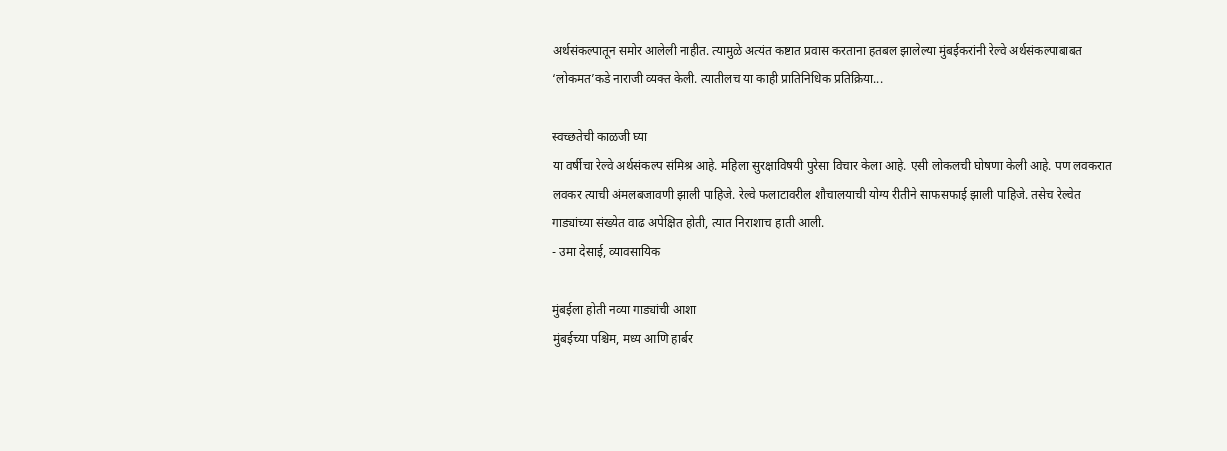अर्थसंकल्पातून समोर आलेली नाहीत. त्यामुळे अत्यंत कष्टात प्रवास करताना हतबल झालेल्या मुंबईकरांनी रेल्वे अर्थसंकल्पाबाबत ‘लोकमत’कडे नाराजी व्यक्त केली. त्यातीलच या काही प्रातिनिधिक प्रतिक्रिया...

स्वच्छतेची काळजी घ्या
या वर्षीचा रेल्वे अर्थसंकल्प संमिश्र आहे. महिला सुरक्षाविषयी पुरेसा विचार केला आहे. एसी लोकलची घोषणा केली आहे. पण लवकरात लवकर त्याची अंमलबजावणी झाली पाहिजे. रेल्वे फलाटावरील शौचालयाची योग्य रीतीने साफसफाई झाली पाहिजे. तसेच रेल्वेत गाड्यांच्या संख्येत वाढ अपेक्षित होती, त्यात निराशाच हाती आली.
- उमा देसाई, व्यावसायिक

मुंबईला होती नव्या गाड्यांची आशा
मुंबईच्या पश्चिम, मध्य आणि हार्बर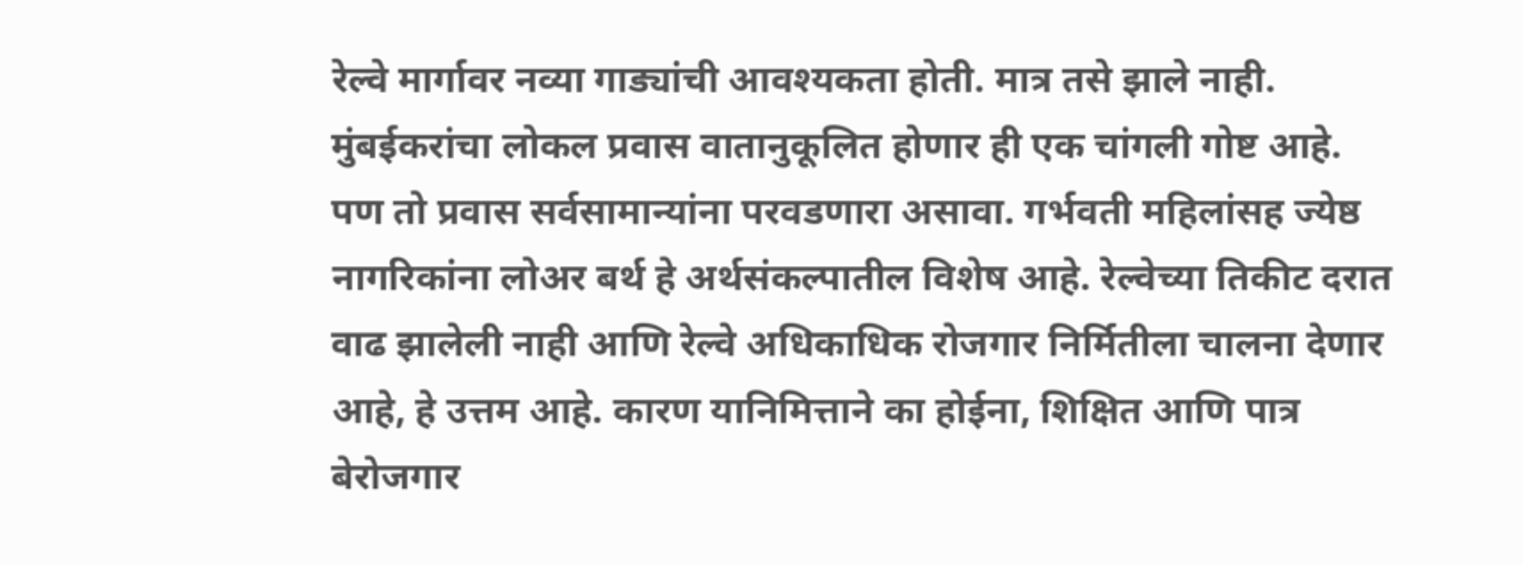रेल्वे मार्गावर नव्या गाड्यांची आवश्यकता होती. मात्र तसे झाले नाही. मुंबईकरांचा लोकल प्रवास वातानुकूलित होणार ही एक चांगली गोष्ट आहे. पण तो प्रवास सर्वसामान्यांना परवडणारा असावा. गर्भवती महिलांसह ज्येष्ठ नागरिकांना लोअर बर्थ हे अर्थसंकल्पातील विशेष आहे. रेल्वेच्या तिकीट दरात वाढ झालेली नाही आणि रेल्वे अधिकाधिक रोजगार निर्मितीला चालना देणार आहे, हे उत्तम आहे. कारण यानिमित्ताने का होईना, शिक्षित आणि पात्र बेरोजगार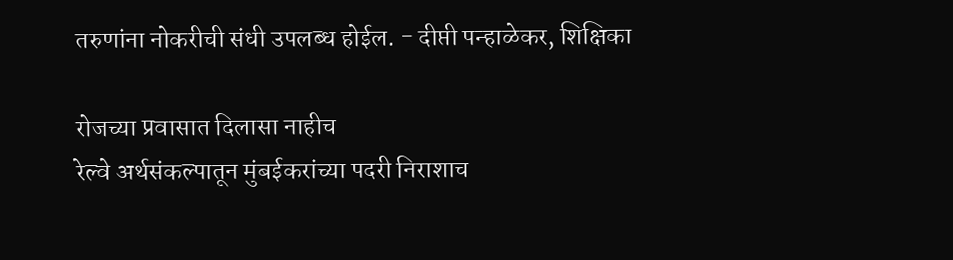तरुणांना नोकरीची संधी उपलब्ध होईल. - दीप्ती पन्हाळेकर, शिक्षिका

रोजच्या प्रवासात दिलासा नाहीच
रेल्वे अर्थसंकल्पातून मुंबईकरांच्या पदरी निराशाच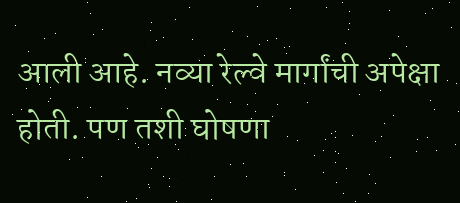आली आहे. नव्या रेल्वे मार्गांची अपेक्षा होती. पण तशी घोषणा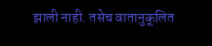झाली नाही. तसेच वातानुकूलित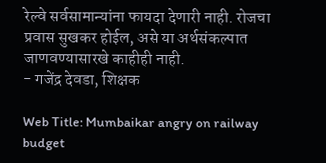रेल्वे सर्वसामान्यांना फायदा देणारी नाही. रोजचा प्रवास सुखकर होईल, असे या अर्थसंकल्पात जाणवण्यासारखे काहीही नाही.
- गजेंद्र देवडा, शिक्षक

Web Title: Mumbaikar angry on railway budget